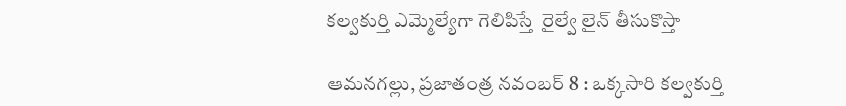కల్వకుర్తి ఎమ్మెల్యేగా గెలిపిస్తే  రైల్వే లైన్ తీసుకొస్తా

ఆమనగల్లు, ప్రజాతంత్ర నవంబర్ 8 : ఒక్కసారి కల్వకుర్తి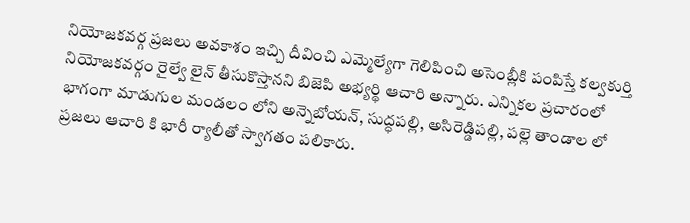నియోజకవర్గ ప్రజలు అవకాశం ఇచ్చి దీవించి ఎమ్మెల్యేగా గెలిపించి అసెంబ్లీకి పంపిస్తే కల్వకుర్తి నియోజకవర్గం రైల్వే లైన్ తీసుకొస్తానని బిజెపి అభ్యర్థి ఆచారి అన్నారు. ఎన్నికల ప్రచారంలో భాగంగా మాడుగుల మండలం లోని అన్నెబోయన్, సుద్ధపల్లి, అసిరెడ్డిపల్లి, పల్లె తాండాల లో  ప్రజలు ఆచారి కి భారీ ర్యాలీతో స్వాగతం పలికారు.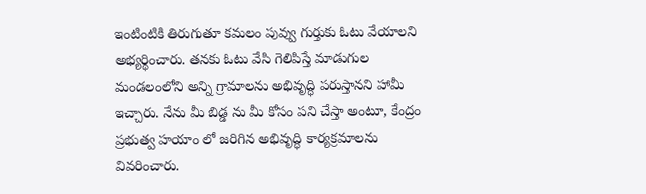ఇంటింటికి తిరుగుతూ కమలం పువ్వు గుర్తుకు ఓటు వేయాలని అభ్యర్థించారు. తనకు ఓటు వేసి గెలిపిస్తే మాడుగుల మండలంలోని అన్ని గ్రామాలను అభివృద్ధి పరుస్తానని హామీ ఇచ్చారు. నేను మీ బిడ్డ ను మీ కోసం పని చేస్తా అంటూ, కేంద్రం ప్రభుత్వ హయాం లో జరిగిన అభివృద్ధి కార్యక్రమాలను వివరించారు.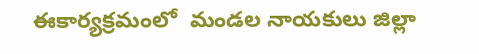ఈకార్యక్రమంలో  మండల నాయకులు జిల్లా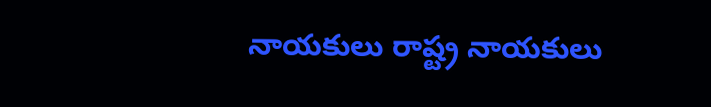నాయకులు రాష్ట్ర నాయకులు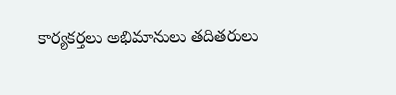కార్యకర్తలు అభిమానులు తదితరులు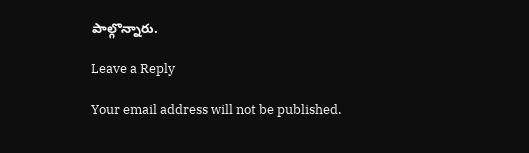పాల్గొన్నారు.

Leave a Reply

Your email address will not be published.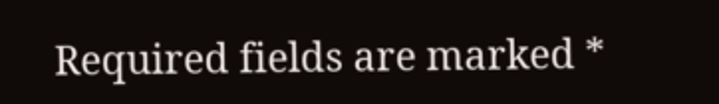Required fields are marked *